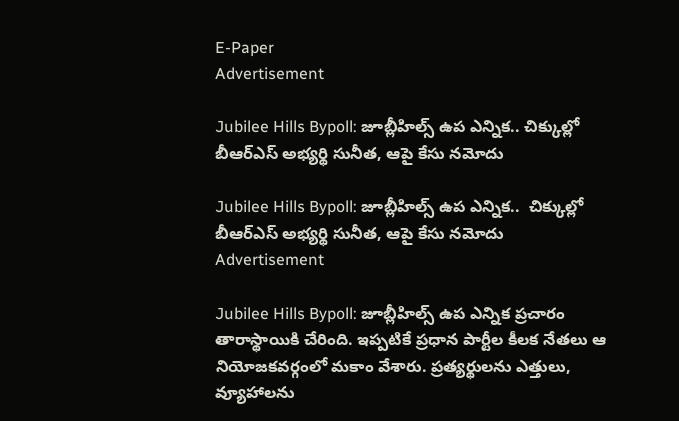E-Paper
Advertisement

Jubilee Hills Bypoll: జూబ్లీహిల్స్ ఉప ఎన్నిక.. చిక్కుల్లో బీఆర్ఎస్ అభ్యర్థి సునీత, ఆపై కేసు నమోదు

Jubilee Hills Bypoll: జూబ్లీహిల్స్ ఉప ఎన్నిక..  చిక్కుల్లో బీఆర్ఎస్ అభ్యర్థి సునీత, ఆపై కేసు నమోదు
Advertisement

Jubilee Hills Bypoll: జూబ్లీహిల్స్ ఉప ఎన్నిక ప్రచారం తారాస్థాయికి చేరింది. ఇప్పటికే ప్రధాన పార్టీల కీలక నేతలు ఆ నియోజకవర్గంలో మకాం వేశారు. ప్రత్యర్థులను ఎత్తులు, వ్యూహాలను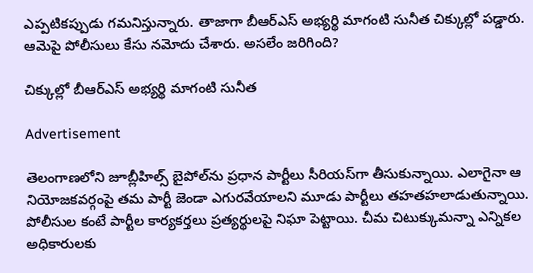ఎప్పటికప్పుడు గమనిస్తున్నారు. తాజాగా బీఆర్ఎస్ అభ్యర్థి మాగంటి సునీత చిక్కుల్లో పడ్డారు. ఆమెపై పోలీసులు కేసు నమోదు చేశారు. అసలేం జరిగింది?

చిక్కుల్లో బీఆర్ఎస్ అభ్యర్థి మాగంటి సునీత

Advertisement

తెలంగాణలోని జూబ్లీహిల్స్ బైపోల్‌ను ప్రధాన పార్టీలు సీరియస్‌గా తీసుకున్నాయి. ఎలాగైనా ఆ నియోజకవర్గంపై తమ పార్టీ జెండా ఎగురవేయాలని మూడు పార్టీలు తహతహలాడుతున్నాయి. పోలీసుల కంటే పార్టీల కార్యకర్తలు ప్రత్యర్థులపై నిఘా పెట్టాయి. చీమ చిటుక్కుమన్నా ఎన్నికల అధికారులకు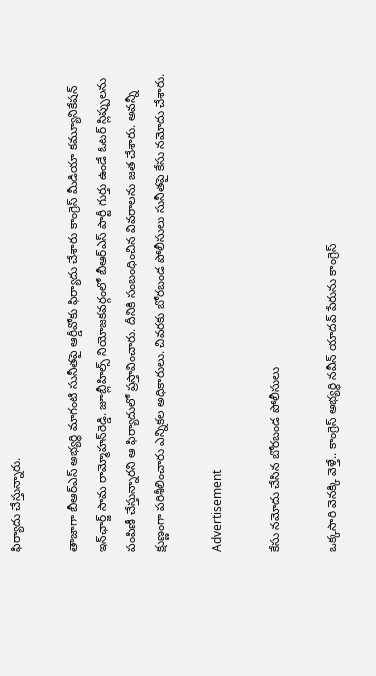ఫిర్యాదు చేస్తున్నారు.

తాజాగా బీఆర్ఎస్ అభ్యర్థి మాగంటి సునీతపై ఆర్డీవోకు ఫిర్యాదు చేశారు కాంగ్రెస్ మీడియా కమ్యూనికేషన్ ఇన్‌ఛార్జ్ సామ రామ్మోహన్‌రెడ్డి. జూబ్లీహిల్స్ నియోజకవర్గంలో బీఆర్ఎస్ పార్టీ గుర్తు ఉండే ఓటర్ స్లిప్పులను పంపిణీ చేస్తున్నారని ఆ ఫిర్యాదులో ప్రస్తావించారు. దీనికి సంబంధించిన వివరాలను జత చేశారు. అవన్నీ క్షుణ్ణంగా పరిశీలించారు ఎన్నికల అధికారులు. చివరకు బోరబండ పోలీసులు సునీతపై కేసు నమోదు చేశారు.

Advertisement

కేసు నమోదు చేసిన బోరబండ పోలీసులు

ఒక్కసారి వెనక్కి వెళ్తే.. కాంగ్రెస్ అభ్యర్థి నవీన్ యాదవ్ పేరును కాంగ్రెస్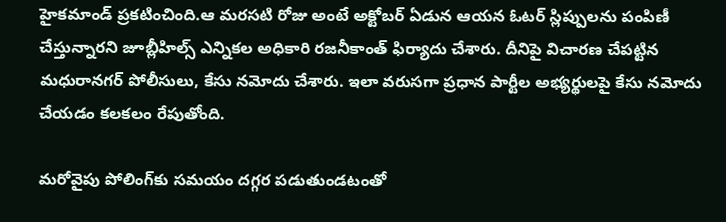హైకమాండ్ ప్రకటించింది.ఆ మరసటి రోజు అంటే అక్టోబర్ ఏడున ఆయన ఓటర్ స్లిప్పులను పంపిణీ చేస్తున్నారని జూబ్లీహిల్స్ ఎన్నికల అధికారి రజనీకాంత్ ఫిర్యాదు చేశారు. దీనిపై విచారణ చేపట్టిన మధురానగర్ పోలీసులు, కేసు నమోదు చేశారు. ఇలా వరుసగా ప్రధాన పార్టీల అభ్యర్థులపై కేసు నమోదు చేయడం కలకలం రేపుతోంది.

మరోవైపు పోలింగ్‌కు సమయం దగ్గర పడుతుండటంతో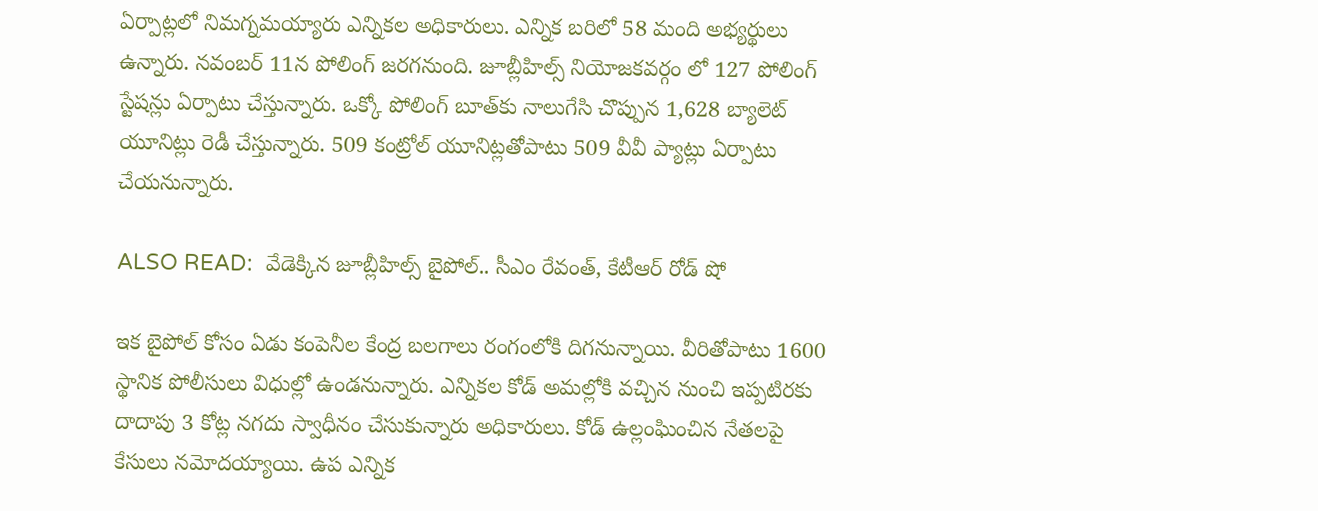ఏర్పాట్లలో నిమగ్నమయ్యారు ఎన్నికల అధికారులు. ఎన్నిక బరిలో 58 మంది అభ్యర్థులు ఉన్నారు. నవంబర్ 11న పోలింగ్ జరగనుంది. జూబ్లీహిల్స్ నియోజకవర్గం లో 127 పోలింగ్ స్టేషన్లు ఏర్పాటు చేస్తున్నారు. ఒక్కో పోలింగ్ బూత్‌కు నాలుగేసి చొప్పున 1,628 బ్యాలెట్ యూనిట్లు రెడీ చేస్తున్నారు. 509 కంట్రోల్ యూనిట్లతోపాటు 509 వీవీ ప్యాట్లు ఏర్పాటు చేయనున్నారు.

ALSO READ:  వేడెక్కిన జూబ్లీహిల్స్ బైపోల్.. సీఎం రేవంత్, కేటీఆర్ రోడ్ షో

ఇక బైపోల్ కోసం ఏడు కంపెనీల కేంద్ర బలగాలు రంగంలోకి దిగనున్నాయి. వీరితోపాటు 1600 స్థానిక పోలీసులు విధుల్లో ఉండనున్నారు. ఎన్నికల కోడ్ అమల్లోకి వచ్చిన నుంచి ఇప్పటిరకు దాదాపు 3 కోట్ల నగదు స్వాధీనం చేసుకున్నారు అధికారులు. కోడ్ ఉల్లంఘించిన నేతలపై కేసులు నమోదయ్యాయి. ఉప ఎన్నిక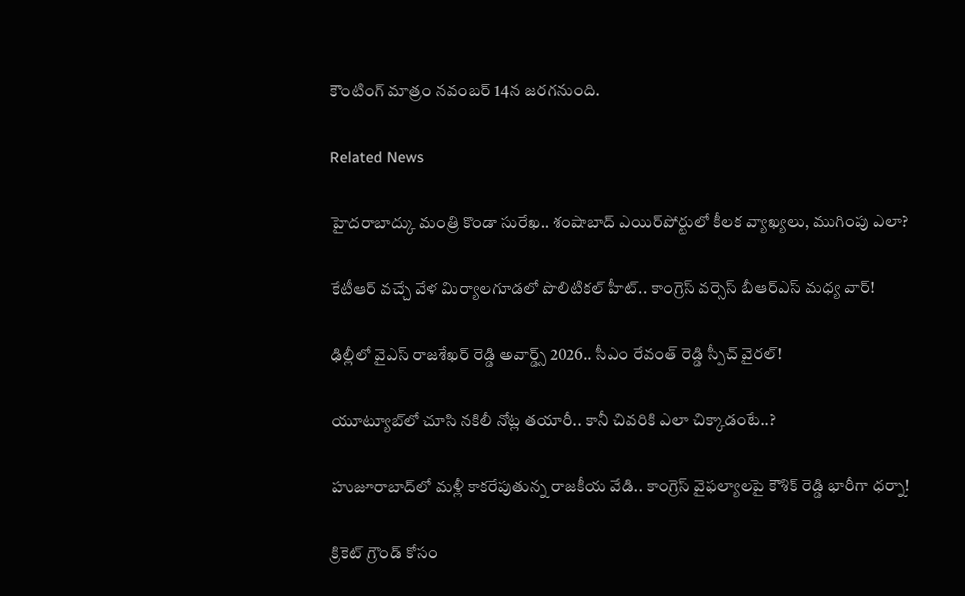కౌంటింగ్ మాత్రం నవంబర్ 14న జరగనుంది.

Related News

హైదరాబాద్కు మంత్రి కొండా సురేఖ.. శంషాబాద్ ఎయిర్‌పోర్టులో కీలక వ్యాఖ్యలు, ముగింపు ఎలా?

కేటీఆర్ వచ్చే వేళ మిర్యాలగూడలో పొలిటికల్ హీట్.. కాంగ్రెస్ వర్సెస్ బీఆర్ఎస్ మధ్య వార్!

ఢిల్లీలో వైఎస్ రాజశేఖర్ రెడ్డి అవార్డ్స్ 2026.. సీఎం రేవంత్ రెడ్డి స్పీచ్ వైరల్!

యూట్యూబ్‌లో చూసి నకిలీ నోట్ల తయారీ.. కానీ చివరికి ఎలా చిక్కాడంటే..?

హుజూరాబాద్‌లో మళ్లీ కాకరేపుతున్న రాజకీయ వేడి.. కాంగ్రెస్ వైఫల్యాలపై కౌశిక్ రెడ్డి భారీగా ధర్నా!

క్రికెట్ గ్రౌండ్ కోసం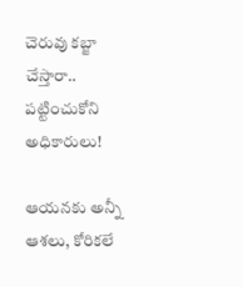చెరువు కబ్జా చేస్తారా.. పట్టించుకోని అధికారులు!

ఆయనకు అన్నీ ఆశలు, కోరికలే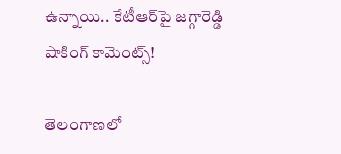ఉన్నాయి.. కేటీఆర్‌పై జగ్గారెడ్డి షాకింగ్ కామెంట్స్!

తెలంగాణలో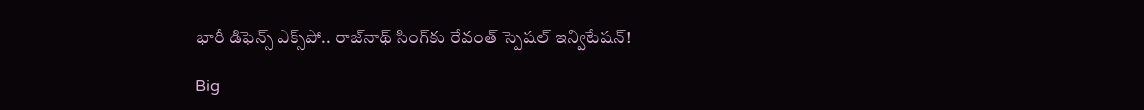భారీ డిఫెన్స్ ఎక్స్‌పో.. రాజ్‌నాథ్ సింగ్‌కు రేవంత్ స్పెషల్ ఇన్విటేషన్!

Big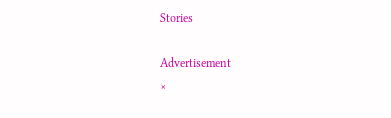Stories

Advertisement
×